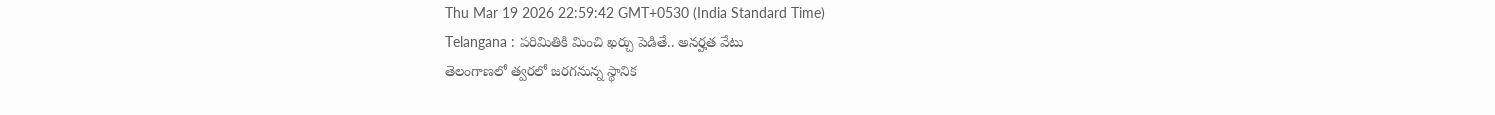Thu Mar 19 2026 22:59:42 GMT+0530 (India Standard Time)
Telangana : పరిమితికి మించి ఖర్చు పెడితే.. అనర్హత వేటు
తెలంగాణలో త్వరలో జరగనున్న స్థానిక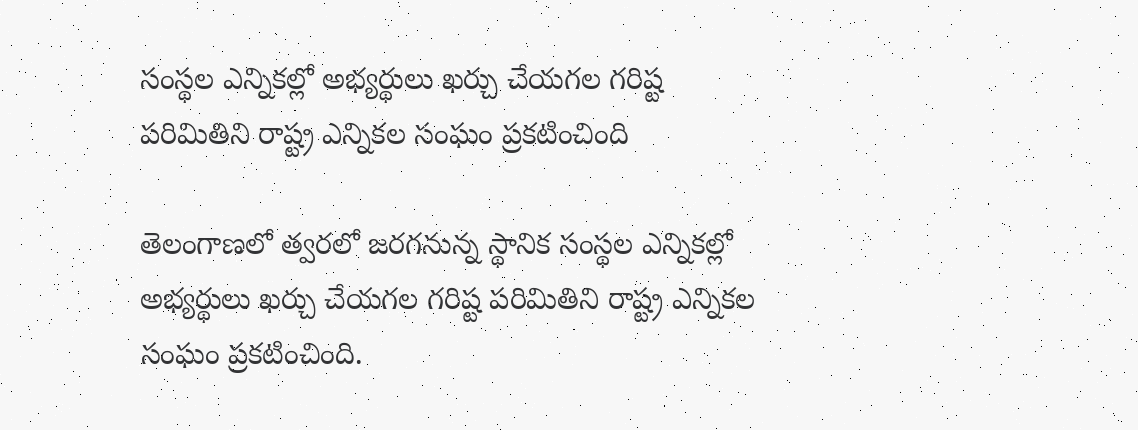సంస్థల ఎన్నికల్లో అభ్యర్థులు ఖర్చు చేయగల గరిష్ట పరిమితిని రాష్ట్ర ఎన్నికల సంఘం ప్రకటించింది

తెలంగాణలో త్వరలో జరగనున్న స్థానిక సంస్థల ఎన్నికల్లో అభ్యర్థులు ఖర్చు చేయగల గరిష్ట పరిమితిని రాష్ట్ర ఎన్నికల సంఘం ప్రకటించింది.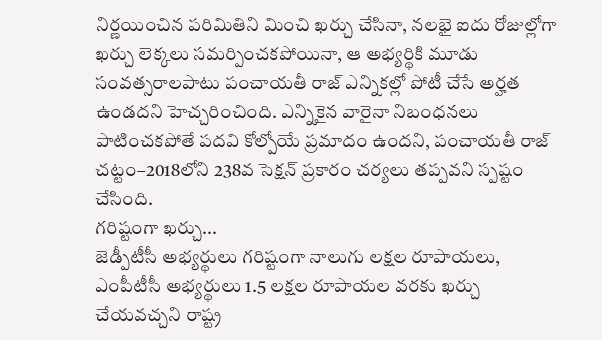నిర్ణయించిన పరిమితిని మించి ఖర్చు చేసినా, నలభై ఐదు రోజుల్లోగా ఖర్చు లెక్కలు సమర్పించకపోయినా, ఆ అభ్యర్థికి మూడు సంవత్సరాలపాటు పంచాయతీ రాజ్ ఎన్నికల్లో పోటీ చేసే అర్హత ఉండదని హెచ్చరించింది. ఎన్నికైన వారైనా నిబంధనలు పాటించకపోతే పదవి కోల్పోయే ప్రమాదం ఉందని, పంచాయతీ రాజ్ చట్టం–2018లోని 238వ సెక్షన్ ప్రకారం చర్యలు తప్పవని స్పష్టం చేసింది.
గరిష్టంగా ఖర్చు...
జెడ్పీటీసీ అభ్యర్థులు గరిష్టంగా నాలుగు లక్షల రూపాయలు, ఎంపీటీసీ అభ్యర్థులు 1.5 లక్షల రూపాయల వరకు ఖర్చు చేయవచ్చని రాష్ట్ర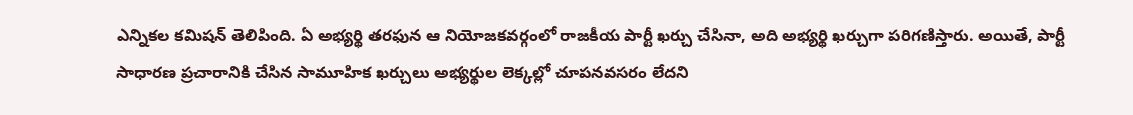ఎన్నికల కమిషన్ తెలిపింది. ఏ అభ్యర్థి తరఫున ఆ నియోజకవర్గంలో రాజకీయ పార్టీ ఖర్చు చేసినా, అది అభ్యర్థి ఖర్చుగా పరిగణిస్తారు. అయితే, పార్టీ సాధారణ ప్రచారానికి చేసిన సామూహిక ఖర్చులు అభ్యర్థుల లెక్కల్లో చూపనవసరం లేదని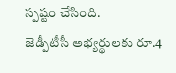స్పష్టం చేసింది.
జెడ్పీటీసీ అభ్యర్థులకు రూ.4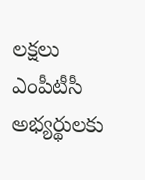లక్షలు
ఎంపీటీసీ అభ్యర్థులకు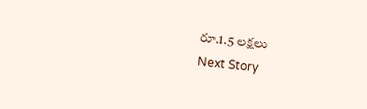రూ.1.5 లక్షలు
Next Story